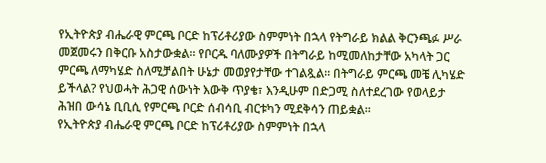የኢትዮጵያ ብሔራዊ ምርጫ ቦርድ ከፕሪቶሪያው ስምምነት በኋላ የትግራይ ክልል ቅርንጫፉ ሥራ መጀመሩን በቅርቡ አስታውቋል። የቦርዱ ባለሙያዎች በትግራይ ከሚመለከታቸው አካላት ጋር ምርጫ ለማካሄድ ስለሚቻልበት ሁኔታ መወያየታቸው ተገልጿል። በትግራይ ምርጫ መቼ ሊካሄድ ይችላል? የህወሓት ሕጋዊ ሰውነት እውቅ ጥያቄ፣ እንዲሁም በድጋሚ ስለተደረገው የወላይታ ሕዝበ ውሳኔ ቢቢሲ የምርጫ ቦርድ ሰብሳቢ ብርቱካን ሚደቅሳን ጠይቋል።
የኢትዮጵያ ብሔራዊ ምርጫ ቦርድ ከፕሪቶሪያው ስምምነት በኋላ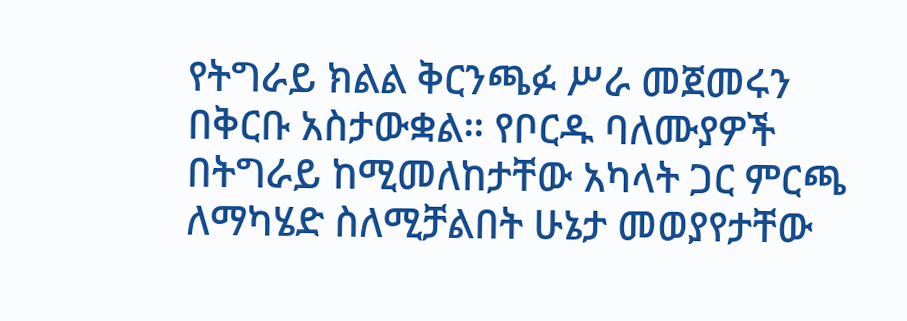የትግራይ ክልል ቅርንጫፉ ሥራ መጀመሩን በቅርቡ አስታውቋል። የቦርዱ ባለሙያዎች በትግራይ ከሚመለከታቸው አካላት ጋር ምርጫ ለማካሄድ ስለሚቻልበት ሁኔታ መወያየታቸው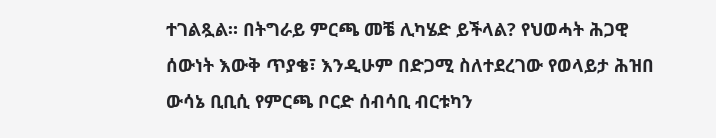ተገልጿል። በትግራይ ምርጫ መቼ ሊካሄድ ይችላል? የህወሓት ሕጋዊ ሰውነት እውቅ ጥያቄ፣ እንዲሁም በድጋሚ ስለተደረገው የወላይታ ሕዝበ ውሳኔ ቢቢሲ የምርጫ ቦርድ ሰብሳቢ ብርቱካን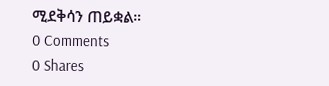ሚደቅሳን ጠይቋል።
0 Comments
0 Shares